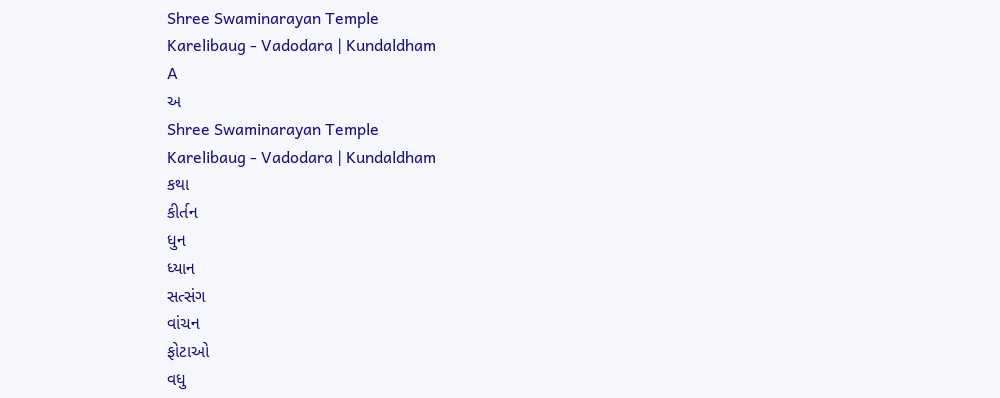Shree Swaminarayan Temple
Karelibaug - Vadodara | Kundaldham
A
અ
Shree Swaminarayan Temple
Karelibaug - Vadodara | Kundaldham
કથા
કીર્તન
ધુન
ધ્યાન
સત્સંગ
વાંચન
ફોટાઓ
વધુ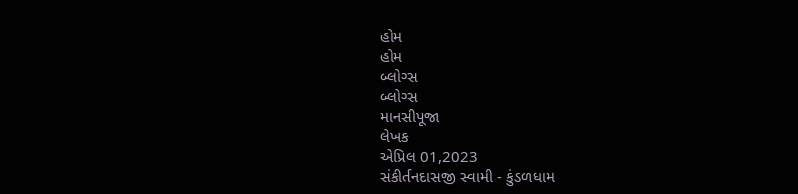હોમ
હોમ
બ્લોગ્સ
બ્લોગ્સ
માનસીપૂજા
લેખક
એપ્રિલ 01,2023
સંકીર્તનદાસજી સ્વામી - કુંડળધામ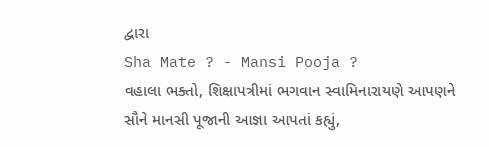દ્વારા
Sha Mate ? - Mansi Pooja ?
વહાલા ભક્તો, શિક્ષાપત્રીમાં ભગવાન સ્વામિનારાયણે આપણને સૌને માનસી પૂજાની આજ્ઞા આપતાં કહ્યું,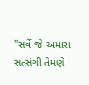"સર્વે જે અમારા સત્સંગી તેમણે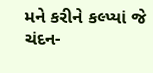મને કરીને કલ્પ્યાં જે ચંદન-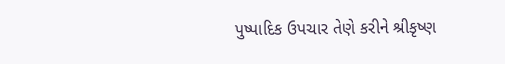પુષ્પાદિક ઉપચાર તેણે કરીને શ્રીકૃષ્ણ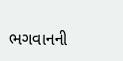ભગવાનની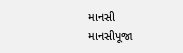માનસી
માનસીપૂજા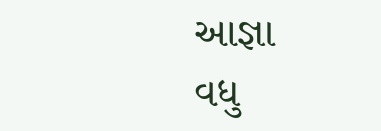આજ્ઞા
વધુ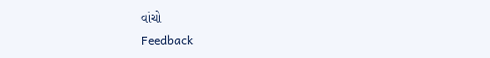વાંચો
Feedback